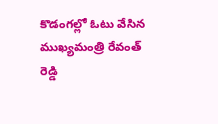కొడంగల్లో ఓటు వేసిన ముఖ్యమంత్రి రేవంత్ రెడ్డి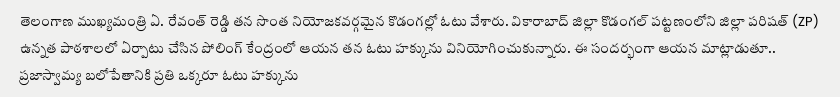తెలంగాణ ముఖ్యమంత్రి ఏ. రేవంత్ రెడ్డి తన సొంత నియోజకవర్గమైన కొడంగల్లో ఓటు వేశారు. వికారాబాద్ జిల్లా కొడంగల్ పట్టణంలోని జిల్లా పరిషత్ (ZP) ఉన్నత పాఠశాలలో ఏర్పాటు చేసిన పోలింగ్ కేంద్రంలో ఆయన తన ఓటు హక్కును వినియోగించుకున్నారు. ఈ సందర్భంగా ఆయన మాట్లాడుతూ.. ప్రజాస్వామ్య బలోపేతానికి ప్రతి ఒక్కరూ ఓటు హక్కును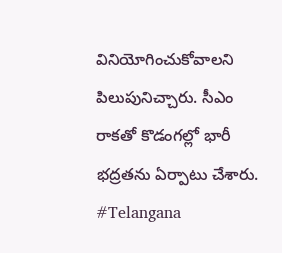వినియోగించుకోవాలని పిలుపునిచ్చారు. సీఎం రాకతో కొడంగల్లో భారీ భద్రతను ఏర్పాటు చేశారు.
#Telangana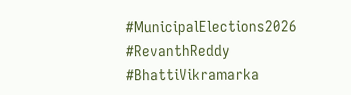#MunicipalElections2026 #RevanthReddy #BhattiVikramarka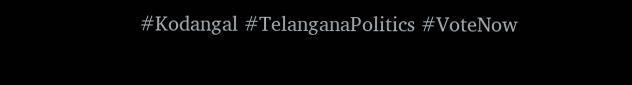#Kodangal #TelanganaPolitics #VoteNow